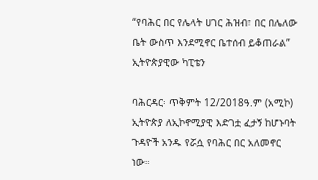“የባሕር በር የሌላት ሀገር ሕዝብ፣ በር በሌለው ቤት ውስጥ እንደሚኖር ቤተሰብ ይቆጠራል” ኢትዮጵያዊው ካፒቴን

ባሕርዳር፡ ጥቅምት 12/2018ዓ.ም (አሚኮ) ኢትዮጵያ ለኢኮኖሚያዊ እድገቷ ፈታኝ ከሆኑባት ጉዳዮች አንዱ የሯሷ የባሕር በር አለመኖር ነው።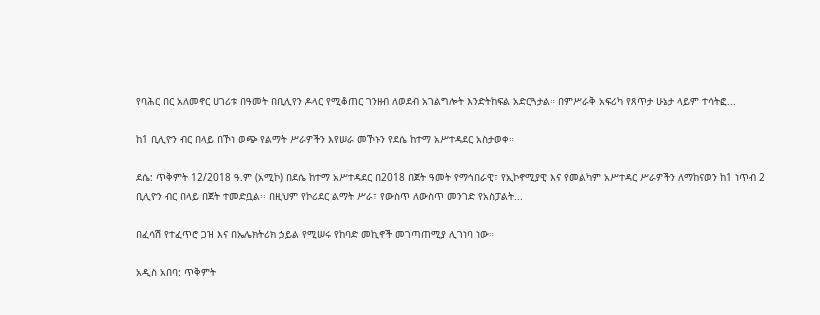የባሕር በር አለመኖር ሀገሪቱ በዓመት በቢሊየን ዶላር የሚቆጠር ገንዘብ ለወደብ አገልግሎት እንድትከፍል አድርጓታል። በምሥራቅ አፍሪካ የጸጥታ ሁኔታ ላይም ተሳትፎ...

ከ1 ቢሊዮን ብር በላይ በኾነ ወጭ የልማት ሥራዎችን እየሠራ መኾኑን የደሴ ከተማ አሥተዳደር አስታወቀ።

ደሴ: ጥቅምት 12/2018 ዓ.ም (አሚኮ) በደሴ ከተማ አሥተዳደር በ2018 በጀት ዓመት የማኅበራዊ፣ የኢኮኖሚያዊ እና የመልካም አሥተዳር ሥራዎችን ለማከናወን ከ1 ነጥብ 2 ቢሊዮን ብር በላይ በጀት ተመድቧል፡፡ በዚህም የኮሪደር ልማት ሥራ፣ የውስጥ ለውስጥ መንገድ የአስፓልት...

በፈሳሽ የተፈጥሮ ጋዝ እና በኤሌክትሪክ ኃይል የሚሠሩ የከባድ መኪኖች መገጣጠሚያ ሊገነባ ነው።

አዲስ አበባ: ጥቅምት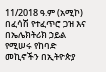11/2018 ዓ.ም (አሚኮ) በፈሳሽ የተፈጥሮ ጋዝ እና በኤሌክትሪክ ኃይል የሚሠሩ የከባድ መኪኖችን በኢትዮጵያ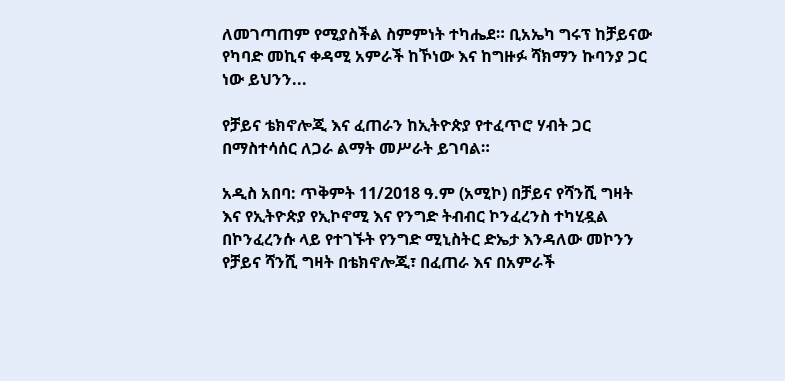ለመገጣጠም የሚያስችል ስምምነት ተካሔደ። ቢአኤካ ግሩፕ ከቻይናው የካባድ መኪና ቀዳሚ አምራች ከኾነው እና ከግዙፉ ሻክማን ኩባንያ ጋር ነው ይህንን...

የቻይና ቴክኖሎጂ እና ፈጠራን ከኢትዮጵያ የተፈጥሮ ሃብት ጋር በማስተሳሰር ለጋራ ልማት መሥራት ይገባል።

አዲስ አበባ: ጥቅምት 11/2018 ዓ.ም (አሚኮ) በቻይና የሻንሺ ግዛት እና የኢትዮጵያ የኢኮኖሚ እና የንግድ ትብብር ኮንፈረንስ ተካሂዷል በኮንፈረንሱ ላይ የተገኙት የንግድ ሚኒስትር ድኤታ እንዳለው መኮንን የቻይና ሻንሺ ግዛት በቴክኖሎጂ፣ በፈጠራ እና በአምራች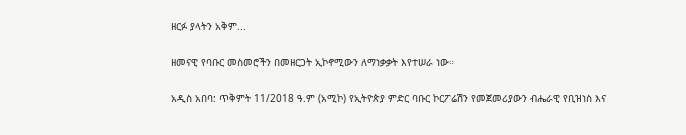ዘርፉ ያላትን አቅም...

ዘመናዊ የባቡር መስመሮችን በመዘርጋት ኢኮኖሚውን ለማነቃቃት እየተሠራ ነው።

አዲስ አበባ: ጥቅምት 11/2018 ዓ.ም (አሚኮ) የኢትዮጵያ ምድር ባቡር ኮርፖሬሽን የመጀመሪያውን ብሔራዊ የቢዝነስ እና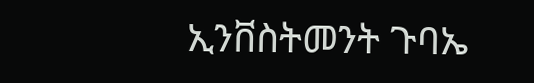ኢንቨስትመንት ጉባኤ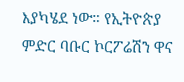እያካሄደ ነው። የኢትዮጵያ ምድር ባቡር ኮርፖሬሽን ዋና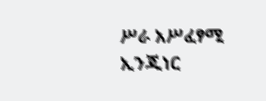ሥራ አሥፈፃሚ ኢንጂነር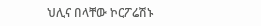ህሊና በላቸው ኮርፖሬሽኑ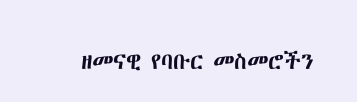ዘመናዊ የባቡር መስመሮችን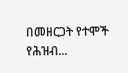በመዘርጋት የተሞች የሕዝብ...